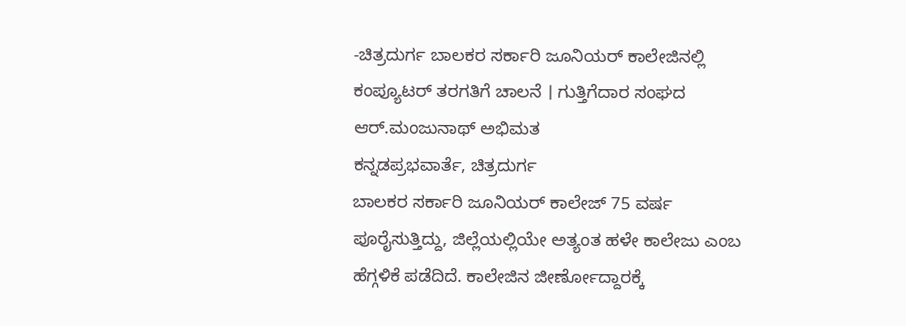-ಚಿತ್ರದುರ್ಗ ಬಾಲಕರ ಸರ್ಕಾರಿ ಜೂನಿಯರ್ ಕಾಲೇಜಿನಲ್ಲಿ ಕಂಪ್ಯೂಟರ್ ತರಗತಿಗೆ ಚಾಲನೆ । ಗುತ್ತಿಗೆದಾರ ಸಂಘದ ಆರ್.ಮಂಜುನಾಥ್ ಅಭಿಮತ
ಕನ್ನಡಪ್ರಭವಾರ್ತೆ, ಚಿತ್ರದುರ್ಗ
ಬಾಲಕರ ಸರ್ಕಾರಿ ಜೂನಿಯರ್ ಕಾಲೇಜ್ 75 ವರ್ಷ ಪೂರೈಸುತ್ತಿದ್ದು, ಜಿಲ್ಲೆಯಲ್ಲಿಯೇ ಅತ್ಯಂತ ಹಳೇ ಕಾಲೇಜು ಎಂಬ ಹೆಗ್ಗಳಿಕೆ ಪಡೆದಿದೆ. ಕಾಲೇಜಿನ ಜೀರ್ಣೋದ್ದಾರಕ್ಕೆ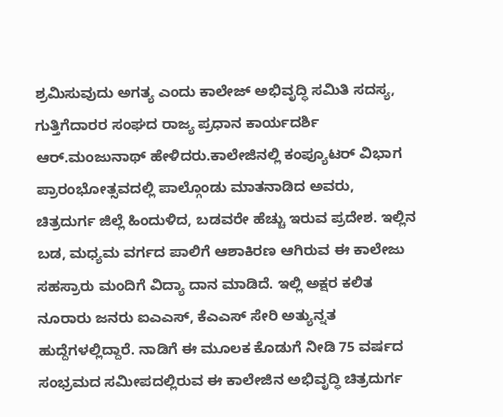ಶ್ರಮಿಸುವುದು ಅಗತ್ಯ ಎಂದು ಕಾಲೇಜ್ ಅಭಿವೃದ್ಧಿ ಸಮಿತಿ ಸದಸ್ಯ, ಗುತ್ತಿಗೆದಾರರ ಸಂಘದ ರಾಜ್ಯ ಪ್ರಧಾನ ಕಾರ್ಯದರ್ಶಿ ಆರ್.ಮಂಜುನಾಥ್ ಹೇಳಿದರು.ಕಾಲೇಜಿನಲ್ಲಿ ಕಂಪ್ಯೂಟರ್ ವಿಭಾಗ ಪ್ರಾರಂಭೋತ್ಸವದಲ್ಲಿ ಪಾಲ್ಗೊಂಡು ಮಾತನಾಡಿದ ಅವರು, ಚಿತ್ರದುರ್ಗ ಜಿಲ್ಲೆ ಹಿಂದುಳಿದ, ಬಡವರೇ ಹೆಚ್ಚು ಇರುವ ಪ್ರದೇಶ. ಇಲ್ಲಿನ ಬಡ, ಮಧ್ಯಮ ವರ್ಗದ ಪಾಲಿಗೆ ಆಶಾಕಿರಣ ಆಗಿರುವ ಈ ಕಾಲೇಜು ಸಹಸ್ರಾರು ಮಂದಿಗೆ ವಿದ್ಯಾ ದಾನ ಮಾಡಿದೆ. ಇಲ್ಲಿ ಅಕ್ಷರ ಕಲಿತ ನೂರಾರು ಜನರು ಐಎಎಸ್, ಕೆಎಎಸ್ ಸೇರಿ ಅತ್ಯುನ್ನತ ಹುದ್ದೆಗಳಲ್ಲಿದ್ದಾರೆ. ನಾಡಿಗೆ ಈ ಮೂಲಕ ಕೊಡುಗೆ ನೀಡಿ 75 ವರ್ಷದ ಸಂಭ್ರಮದ ಸಮೀಪದಲ್ಲಿರುವ ಈ ಕಾಲೇಜಿನ ಅಭಿವೃದ್ಧಿ ಚಿತ್ರದುರ್ಗ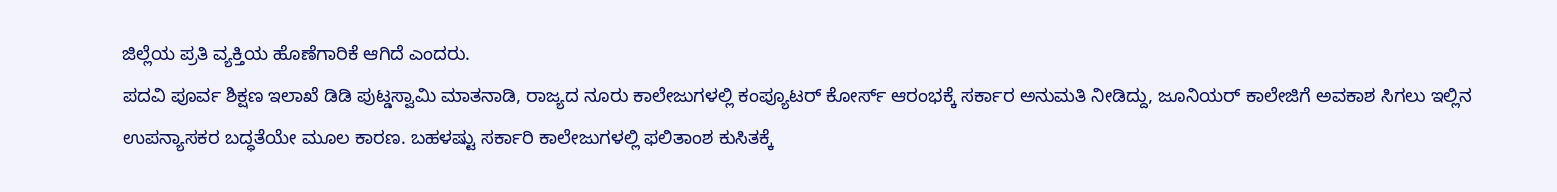ಜಿಲ್ಲೆಯ ಪ್ರತಿ ವ್ಯಕ್ತಿಯ ಹೊಣೆಗಾರಿಕೆ ಆಗಿದೆ ಎಂದರು.
ಪದವಿ ಪೂರ್ವ ಶಿಕ್ಷಣ ಇಲಾಖೆ ಡಿಡಿ ಪುಟ್ಡಸ್ವಾಮಿ ಮಾತನಾಡಿ, ರಾಜ್ಯದ ನೂರು ಕಾಲೇಜುಗಳಲ್ಲಿ ಕಂಪ್ಯೂಟರ್ ಕೋರ್ಸ್ ಆರಂಭಕ್ಕೆ ಸರ್ಕಾರ ಅನುಮತಿ ನೀಡಿದ್ದು, ಜೂನಿಯರ್ ಕಾಲೇಜಿಗೆ ಅವಕಾಶ ಸಿಗಲು ಇಲ್ಲಿನ ಉಪನ್ಯಾಸಕರ ಬದ್ಧತೆಯೇ ಮೂಲ ಕಾರಣ. ಬಹಳಷ್ಟು ಸರ್ಕಾರಿ ಕಾಲೇಜುಗಳಲ್ಲಿ ಫಲಿತಾಂಶ ಕುಸಿತಕ್ಕೆ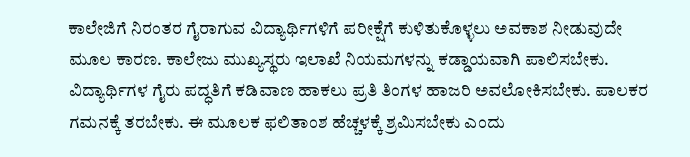ಕಾಲೇಜಿಗೆ ನಿರಂತರ ಗೈರಾಗುವ ವಿದ್ಯಾರ್ಥಿಗಳಿಗೆ ಪರೀಕ್ಷೆಗೆ ಕುಳಿತುಕೊಳ್ಳಲು ಅವಕಾಶ ನೀಡುವುದೇ ಮೂಲ ಕಾರಣ. ಕಾಲೇಜು ಮುಖ್ಯಸ್ಥರು ಇಲಾಖೆ ನಿಯಮಗಳನ್ನು ಕಡ್ಡಾಯವಾಗಿ ಪಾಲಿಸಬೇಕು. ವಿದ್ಯಾರ್ಥಿಗಳ ಗೈರು ಪದ್ಧತಿಗೆ ಕಡಿವಾಣ ಹಾಕಲು ಪ್ರತಿ ತಿಂಗಳ ಹಾಜರಿ ಅವಲೋಕಿಸಬೇಕು. ಪಾಲಕರ ಗಮನಕ್ಕೆ ತರಬೇಕು. ಈ ಮೂಲಕ ಫಲಿತಾಂಶ ಹೆಚ್ಚಳಕ್ಕೆ ಶ್ರಮಿಸಬೇಕು ಎಂದು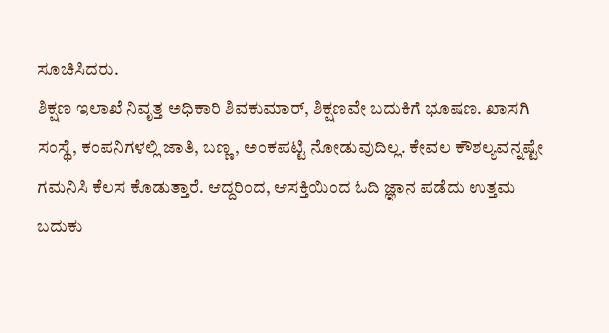ಸೂಚಿಸಿದರು.
ಶಿಕ್ಷಣ ಇಲಾಖೆ ನಿವೃತ್ತ ಅಧಿಕಾರಿ ಶಿವಕುಮಾರ್, ಶಿಕ್ಷಣವೇ ಬದುಕಿಗೆ ಭೂಷಣ. ಖಾಸಗಿ ಸಂಸ್ಥೆ, ಕಂಪನಿಗಳಲ್ಲಿ ಜಾತಿ, ಬಣ್ಣ, ಅಂಕಪಟ್ಟಿ ನೋಡುವುದಿಲ್ಲ. ಕೇವಲ ಕೌಶಲ್ಯವನ್ನಷ್ಟೇ ಗಮನಿಸಿ ಕೆಲಸ ಕೊಡುತ್ತಾರೆ. ಆದ್ದರಿಂದ, ಆಸಕ್ತಿಯಿಂದ ಓದಿ ಜ್ಞಾನ ಪಡೆದು ಉತ್ತಮ ಬದುಕು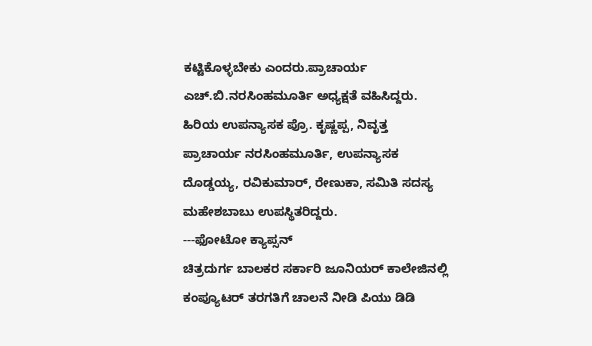ಕಟ್ಟಿಕೊಳ್ಳಬೇಕು ಎಂದರು.ಪ್ರಾಚಾರ್ಯ ಎಚ್.ಬಿ.ನರಸಿಂಹಮೂರ್ತಿ ಅಧ್ಯಕ್ಷತೆ ವಹಿಸಿದ್ದರು. ಹಿರಿಯ ಉಪನ್ಯಾಸಕ ಪ್ರೊ. ಕೃಷ್ಣಪ್ಪ, ನಿವೃತ್ತ ಪ್ರಾಚಾರ್ಯ ನರಸಿಂಹಮೂರ್ತಿ, ಉಪನ್ಯಾಸಕ ದೊಡ್ಡಯ್ಯ, ರವಿಕುಮಾರ್, ರೇಣುಕಾ, ಸಮಿತಿ ಸದಸ್ಯ ಮಹೇಶಬಾಬು ಉಪಸ್ಥಿತರಿದ್ದರು.
---ಫೋಟೋ ಕ್ಯಾಪ್ಸನ್
ಚಿತ್ರದುರ್ಗ ಬಾಲಕರ ಸರ್ಕಾರಿ ಜೂನಿಯರ್ ಕಾಲೇಜಿನಲ್ಲಿ ಕಂಪ್ಯೂಟರ್ ತರಗತಿಗೆ ಚಾಲನೆ ನೀಡಿ ಪಿಯು ಡಿಡಿ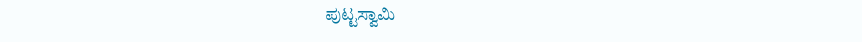ಪುಟ್ಟಸ್ವಾಮಿ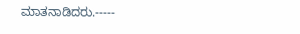ಮಾತನಾಡಿದರು.-----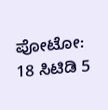ಪೋಟೋ: 18 ಸಿಟಿಡಿ 5